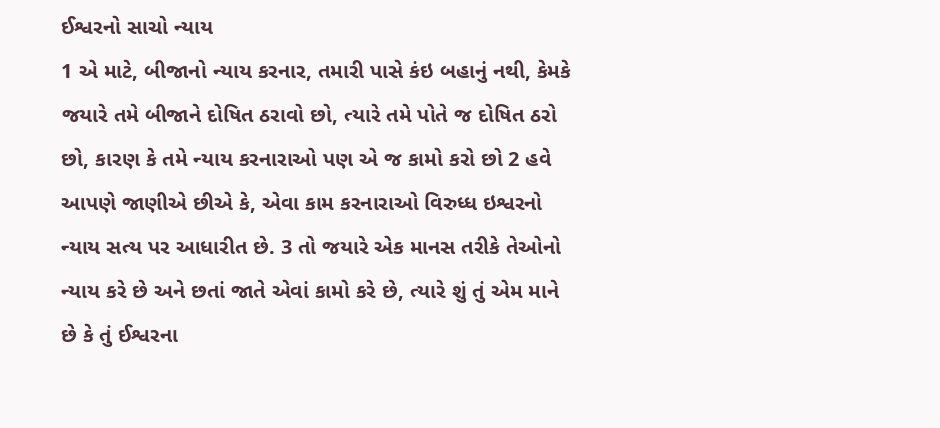ઈશ્વરનો સાચો ન્યાય
1 એ માટે, બીજાનો ન્યાય કરનાર, તમારી પાસે કંઇ બહાનું નથી, કેમકે જયારે તમે બીજાને દોષિત ઠરાવો છો, ત્યારે તમે પોતે જ દોષિત ઠરો છો, કારણ કે તમે ન્યાય કરનારાઓ પણ એ જ કામો કરો છો 2 હવે આપણે જાણીએ છીએ કે, એવા કામ કરનારાઓ વિરુધ્ધ ઇશ્વરનો ન્યાય સત્ય પર આધારીત છે. 3 તો જયારે એક માનસ તરીકે તેઓનો ન્યાય કરે છે અને છતાં જાતે એવાં કામો કરે છે, ત્યારે શું તું એમ માને છે કે તું ઈશ્વરના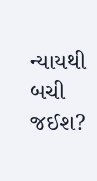ન્યાયથી બચી જઈશ?